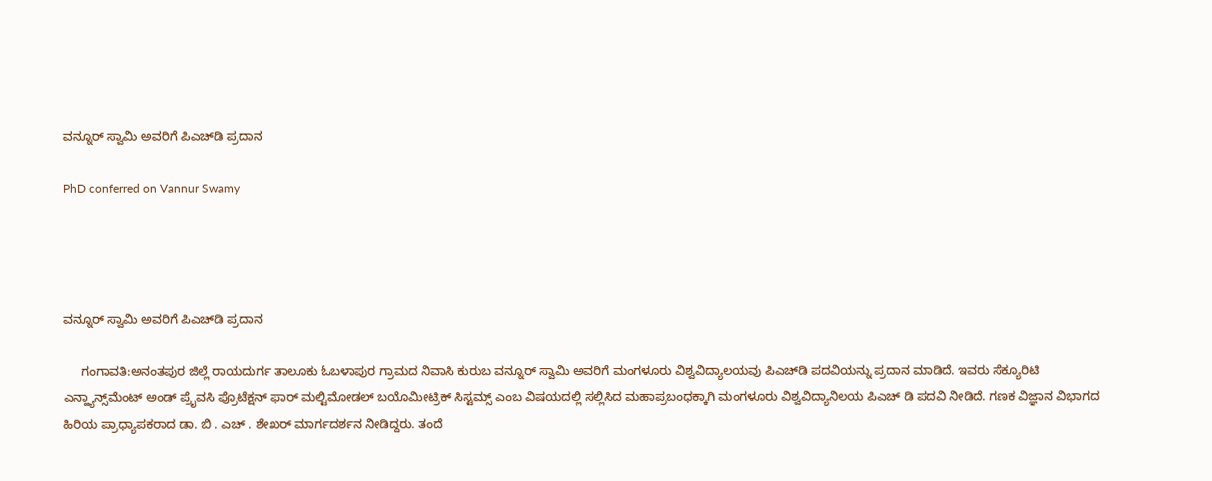ವನ್ನೂರ್ ಸ್ವಾಮಿ ಅವರಿಗೆ ಪಿಎಚ್‌ಡಿ ಪ್ರದಾನ

PhD conferred on Vannur Swamy




ವನ್ನೂರ್ ಸ್ವಾಮಿ ಅವರಿಗೆ ಪಿಎಚ್‌ಡಿ ಪ್ರದಾನ

     ಗಂಗಾವತಿ:ಅನಂತಪುರ ಜಿಲ್ಲೆ ರಾಯದುರ್ಗ ತಾಲೂಕು ಓಬಳಾಪುರ ಗ್ರಾಮದ ನಿವಾಸಿ ಕುರುಬ ವನ್ನೂರ್ ಸ್ವಾಮಿ ಅವರಿಗೆ ಮಂಗಳೂರು ವಿಶ್ವವಿದ್ಯಾಲಯವು ಪಿಎಚ್‌ಡಿ ಪದವಿಯನ್ನು ಪ್ರದಾನ ಮಾಡಿದೆ. ಇವರು ಸೆಕ್ಯೂರಿಟಿ ಎನ್ಹ್ಯಾನ್ಸ್‌ಮೆಂಟ್ ಅಂಡ್ ಪ್ರೈವಸಿ ಪ್ರೊಟೆಕ್ಷನ್ ಫಾರ್ ಮಲ್ಟಿಮೋಡಲ್ ಬಯೊಮೀಟ್ರಿಕ್ ಸಿಸ್ಟಮ್ಸ್ ಎಂಬ ವಿಷಯದಲ್ಲಿ ಸಲ್ಲಿಸಿದ ಮಹಾಪ್ರಬಂಧಕ್ಕಾಗಿ ಮಂಗಳೂರು ವಿಶ್ವವಿದ್ಯಾನಿಲಯ ಪಿಎಚ್ ಡಿ ಪದವಿ ನೀಡಿದೆ. ಗಣಕ ವಿಜ್ಞಾನ ವಿಭಾಗದ ಹಿರಿಯ ಪ್ರಾಧ್ಯಾಪಕರಾದ ಡಾ. ಬಿ . ಎಚ್ . ಶೇಖರ್ ಮಾರ್ಗದರ್ಶನ ನೀಡಿದ್ದರು. ತಂದೆ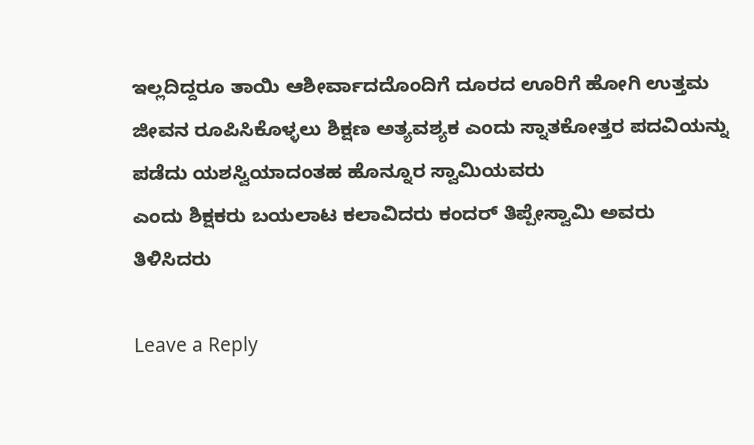ಇಲ್ಲದಿದ್ದರೂ ತಾಯಿ ಆಶೀರ್ವಾದದೊಂದಿಗೆ ದೂರದ ಊರಿಗೆ ಹೋಗಿ ಉತ್ತಮ ಜೀವನ ರೂಪಿಸಿಕೊಳ್ಳಲು ಶಿಕ್ಷಣ ಅತ್ಯವಶ್ಯಕ ಎಂದು ಸ್ನಾತಕೋತ್ತರ ಪದವಿಯನ್ನು ಪಡೆದು ಯಶಸ್ವಿಯಾದಂತಹ ಹೊನ್ನೂರ ಸ್ವಾಮಿಯವರು
ಎಂದು ಶಿಕ್ಷಕರು ಬಯಲಾಟ ಕಲಾವಿದರು ಕಂದರ್ ತಿಪ್ಪೇಸ್ವಾಮಿ ಅವರು ತಿಳಿಸಿದರು

Leave a Reply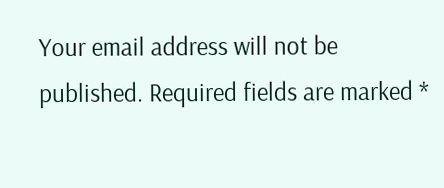Your email address will not be published. Required fields are marked *